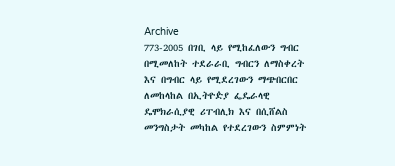Archive
773-2005 በገቢ ላይ የሚከፈለውን ግብር በሚመለከት ተደራራቢ ግብርን ለማስቀረት እና በግብር ላይ የሚደረገውን ማጭበርበር ለመከላከል በኢትዮዽያ ፌዴራላዊ ዴሞክራሲያዊ ሪፐብሊክ እና በሲሸልስ መንግስታት መካከል የተደረገውን ስምምነት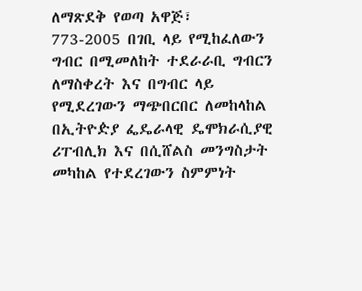ለማጽደቅ የወጣ አዋጅ፣
773-2005 በገቢ ላይ የሚከፈለውን ግብር በሚመለከት ተደራራቢ ግብርን ለማስቀረት እና በግብር ላይ የሚደረገውን ማጭበርበር ለመከላከል በኢትዮዽያ ፌዴራላዊ ዴሞክራሲያዊ ሪፐብሊክ እና በሲሸልስ መንግስታት መካከል የተደረገውን ስምምነት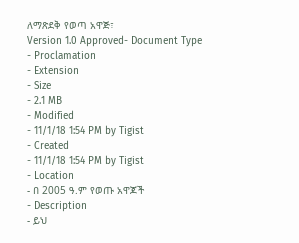ለማጽደቅ የወጣ አዋጅ፣
Version 1.0 Approved- Document Type
- Proclamation
- Extension
- Size
- 2.1 MB
- Modified
- 11/1/18 1:54 PM by Tigist
- Created
- 11/1/18 1:54 PM by Tigist
- Location
- በ 2005 ዓ.ም የወጡ አዋጆች
- Description
- ይህ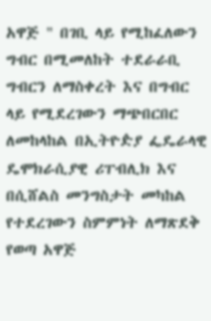አዋጅ " በገቢ ላይ የሚከፈለውን ግብር በሚመለከት ተደራራቢ ግብርን ለማስቀረት እና በግብር ላይ የሚደረገውን ማጭበርበር ለመከላከል በኢትዮዽያ ፌዴራላዊ ዴሞክራሲያዊ ሪፐብሊክ እና በሲሸልስ መንግስታት መካከል የተደረገውን ስምምነት ለማጽደቅ የወጣ አዋጅ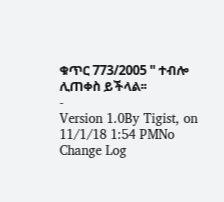ቁጥር 773/2005 " ተብሎ ሊጠቀስ ይችላል፡፡
-
Version 1.0By Tigist, on 11/1/18 1:54 PMNo Change Log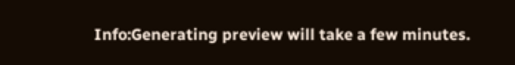Info:Generating preview will take a few minutes.